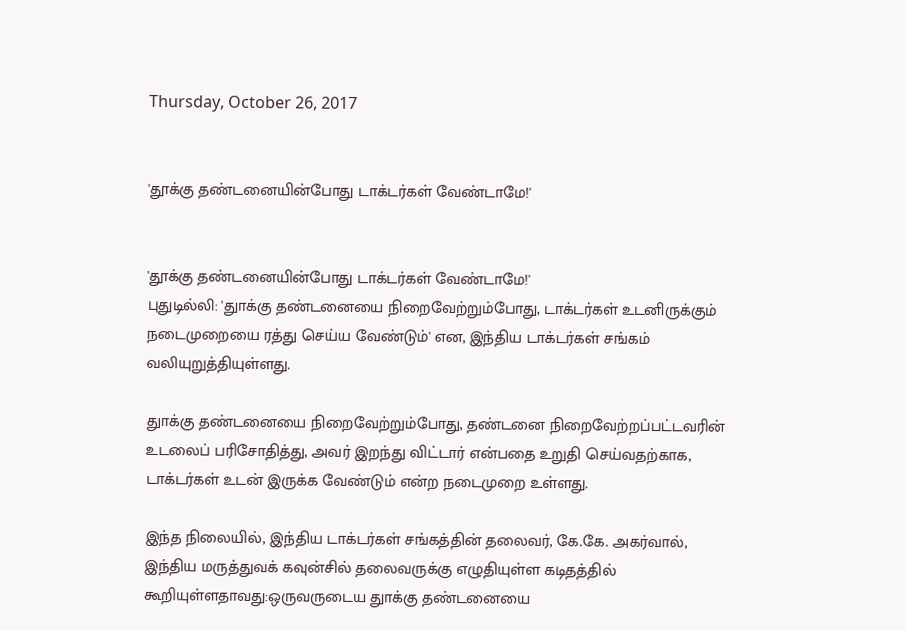Thursday, October 26, 2017


'தூக்கு தண்டனையின்போது டாக்டர்கள் வேண்டாமே!'


'தூக்கு தண்டனையின்போது டாக்டர்கள் வேண்டாமே!'
புதுடில்லி: 'துாக்கு தண்டனையை நிறைவேற்றும்போது, டாக்டர்கள் உடனிருக்கும் நடைமுறையை ரத்து செய்ய வேண்டும்' என, இந்திய டாக்டர்கள் சங்கம் வலியுறுத்தியுள்ளது.

துாக்கு தண்டனையை நிறைவேற்றும்போது, தண்டனை நிறைவேற்றப்பட்டவரின் உடலைப் பரிசோதித்து, அவர் இறந்து விட்டார் என்பதை உறுதி செய்வதற்காக, டாக்டர்கள் உடன் இருக்க வேண்டும் என்ற நடைமுறை உள்ளது.

இந்த நிலையில், இந்திய டாக்டர்கள் சங்கத்தின் தலைவர், கே.கே. அகர்வால், இந்திய மருத்துவக் கவுன்சில் தலைவருக்கு எழுதியுள்ள கடிதத்தில் கூறியுள்ளதாவது:ஒருவருடைய துாக்கு தண்டனையை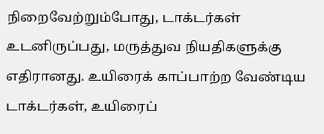நிறைவேற்றும்போது, டாக்டர்கள் உடனிருப்பது, மருத்துவ நியதிகளுக்கு எதிரானது. உயிரைக் காப்பாற்ற வேண்டிய டாக்டர்கள், உயிரைப்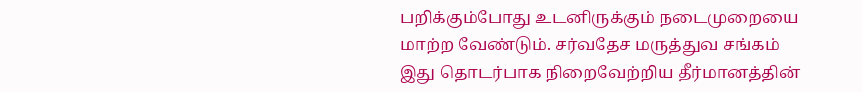பறிக்கும்போது உடனிருக்கும் நடைமுறையை மாற்ற வேண்டும். சர்வதேச மருத்துவ சங்கம் இது தொடர்பாக நிறைவேற்றிய தீர்மானத்தின்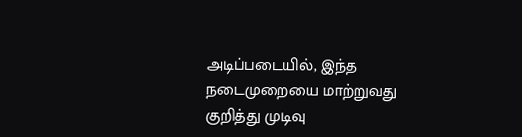அடிப்படையில், இந்த நடைமுறையை மாற்றுவது குறித்து முடிவு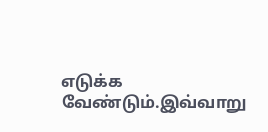எடுக்க வேண்டும்.இவ்வாறு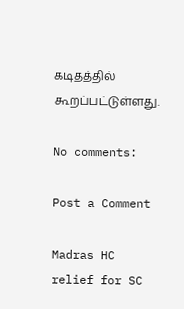கடிதத்தில் கூறப்பட்டுள்ளது.

No comments:

Post a Comment

Madras HC relief for SC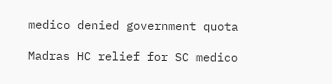medico denied government quota

Madras HC relief for SC medico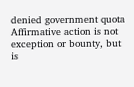denied government quota Affirmative action is not exception or bounty, but is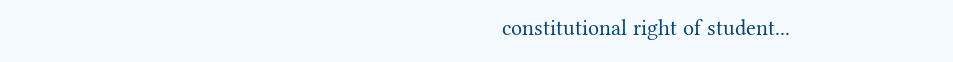constitutional right of student...